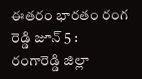ఈతరం భారతం రంగ రెడ్డి జూన్ 5 :
రంగారెడ్డి జిల్లా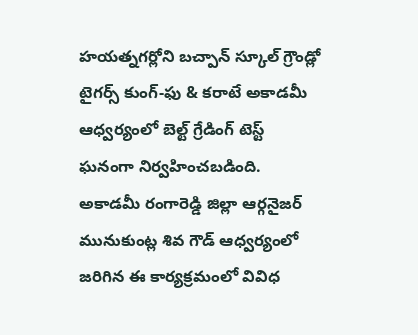హయత్నగర్లోని బచ్పాన్ స్కూల్ గ్రౌండ్లో టైగర్స్ కుంగ్-ఫు & కరాటే అకాడమీ ఆధ్వర్యంలో బెల్ట్ గ్రేడింగ్ టెస్ట్ ఘనంగా నిర్వహించబడింది. అకాడమీ రంగారెడ్డి జిల్లా ఆర్గనైజర్ మునుకుంట్ల శివ గౌడ్ ఆధ్వర్యంలో జరిగిన ఈ కార్యక్రమంలో వివిధ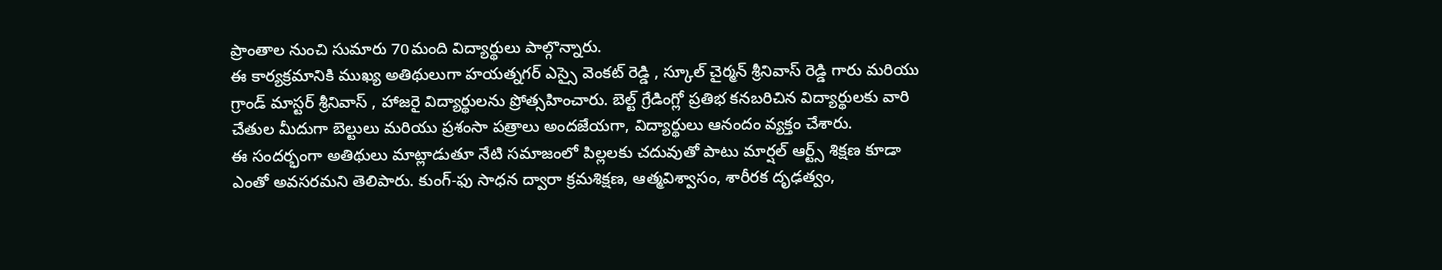ప్రాంతాల నుంచి సుమారు 70మంది విద్యార్థులు పాల్గొన్నారు.
ఈ కార్యక్రమానికి ముఖ్య అతిథులుగా హయత్నగర్ ఎస్సై వెంకట్ రెడ్డి , స్కూల్ చైర్మన్ శ్రీనివాస్ రెడ్డి గారు మరియు గ్రాండ్ మాస్టర్ శ్రీనివాస్ , హాజరై విద్యార్థులను ప్రోత్సహించారు. బెల్ట్ గ్రేడింగ్లో ప్రతిభ కనబరిచిన విద్యార్థులకు వారి చేతుల మీదుగా బెల్టులు మరియు ప్రశంసా పత్రాలు అందజేయగా, విద్యార్థులు ఆనందం వ్యక్తం చేశారు.
ఈ సందర్భంగా అతిథులు మాట్లాడుతూ నేటి సమాజంలో పిల్లలకు చదువుతో పాటు మార్షల్ ఆర్ట్స్ శిక్షణ కూడా ఎంతో అవసరమని తెలిపారు. కుంగ్-ఫు సాధన ద్వారా క్రమశిక్షణ, ఆత్మవిశ్వాసం, శారీరక దృఢత్వం,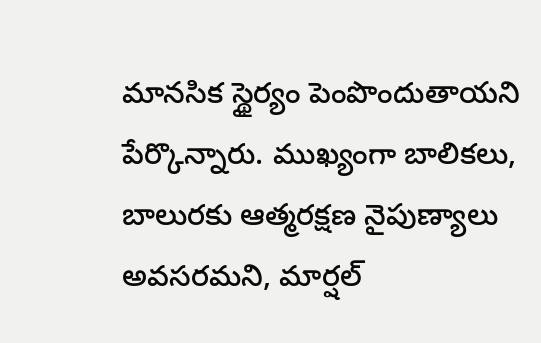మానసిక స్థైర్యం పెంపొందుతాయని పేర్కొన్నారు. ముఖ్యంగా బాలికలు, బాలురకు ఆత్మరక్షణ నైపుణ్యాలు అవసరమని, మార్షల్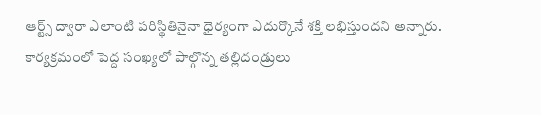ఆర్ట్స్ ద్వారా ఎలాంటి పరిస్థితినైనా ధైర్యంగా ఎదుర్కొనే శక్తి లభిస్తుందని అన్నారు.
కార్యక్రమంలో పెద్ద సంఖ్యలో పాల్గొన్న తల్లిదండ్రులు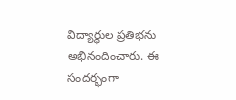విద్యార్థుల ప్రతిభను అభినందించారు. ఈ సందర్భంగా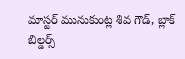మాస్టర్ మునుకుంట్ల శివ గౌడ్, బ్లాక్ బిల్డర్స్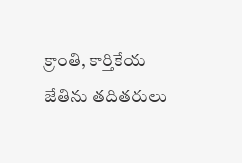క్రాంతి, కార్తికేయ జేతిను తదితరులు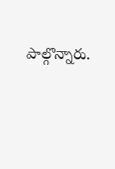పాల్గొన్నారు.